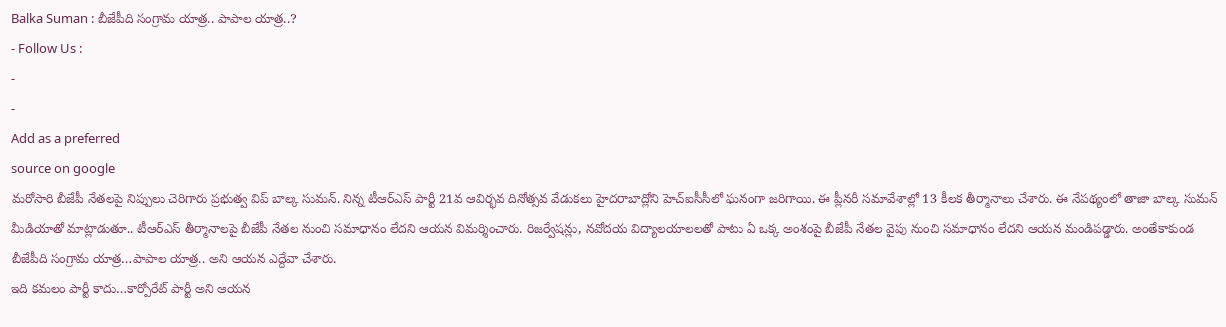Balka Suman : బీజేపీది సంగ్రామ యాత్ర.. పాపాల యాత్ర..?
- Follow Us :
-
-
Add as a preferred
source on google
మరోసారి బీజేపీ నేతలపై నిప్పులు చెరిగారు ప్రభుత్వ విప్ బాల్క సుమన్. నిన్న టీఆర్ఎస్ పార్టీ 21వ ఆవిర్భవ దినోత్సవ వేడుకలు హైదరాబాద్లోని హెచ్ఐసీసీలో ఘనంగా జరిగాయి. ఈ ప్లీనరీ సమావేశాల్లో 13 కీలక తీర్మానాలు చేశారు. ఈ నేపథ్యంలో తాజా బాల్క సుమన్ మీడియాతో మాట్లాడుతూ.. టీఆర్ఎస్ తీర్మానాలపై బీజేపీ నేతల నుంచి సమాధానం లేదని ఆయన విమర్శించారు. రిజర్వేషన్లు, నవోదయ విద్యాలయాలలతో పాటు ఏ ఒక్క అంశంపై బీజేపీ నేతల వైపు నుంచి సమాధానం లేదని ఆయన మండిపడ్డారు. అంతేకాకుండ బీజేపీది సంగ్రామ యాత్ర…పాపాల యాత్ర.. అని ఆయన ఎద్దేవా చేశారు.
ఇది కమలం పార్టీ కాదు…కార్పోరేట్ పార్టీ అని ఆయన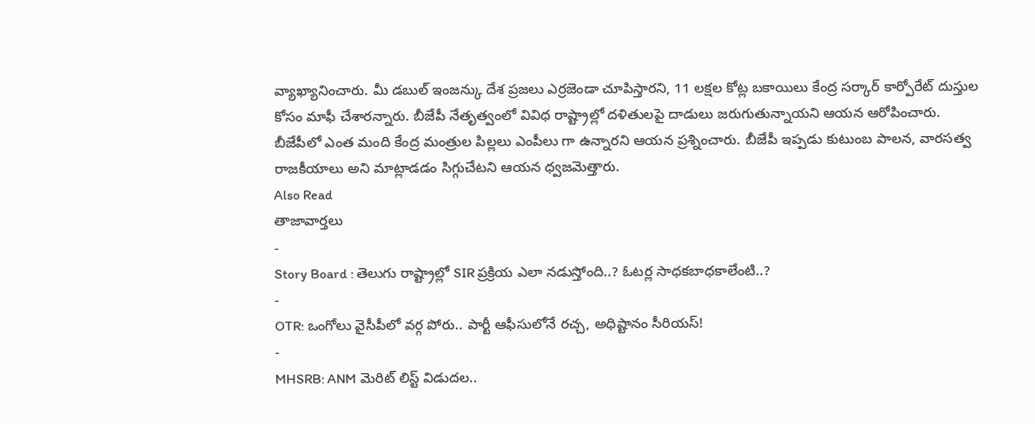వ్యాఖ్యానించారు. మీ డబుల్ ఇంజన్కు దేశ ప్రజలు ఎర్రజెండా చూపిస్తారని, 11 లక్షల కోట్ల బకాయిలు కేంద్ర సర్కార్ కార్పోరేట్ దుస్తుల కోసం మాఫీ చేశారన్నారు. బీజేపీ నేతృత్వంలో వివిధ రాష్ట్రాల్లో దళితులపై దాడులు జరుగుతున్నాయని ఆయన ఆరోపించారు. బీజేపీలో ఎంత మంది కేంద్ర మంత్రుల పిల్లలు ఎంపీలు గా ఉన్నారని ఆయన ప్రశ్నించారు. బీజేపీ ఇప్పడు కుటుంబ పాలన, వారసత్వ రాజకీయాలు అని మాట్లాడడం సిగ్గుచేటని ఆయన ధ్వజమెత్తారు.
Also Read
తాజావార్తలు
-
Story Board : తెలుగు రాష్ట్రాల్లో SIR ప్రక్రియ ఎలా నడుస్తోంది..? ఓటర్ల సాధకబాధకాలేంటి..?
-
OTR: ఒంగోలు వైసీపీలో వర్గ పోరు.. పార్టీ ఆఫీసులోనే రచ్చ, అధిష్టానం సీరియస్!
-
MHSRB: ANM మెరిట్ లిస్ట్ విడుదల..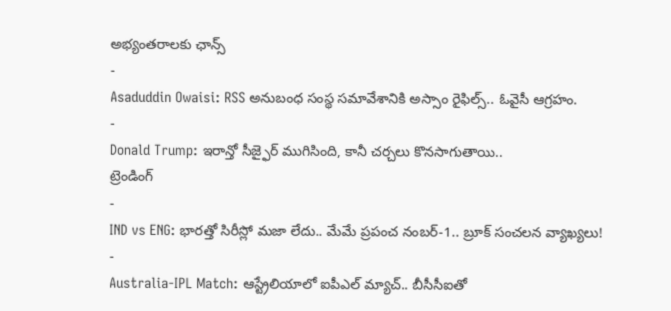అభ్యంతరాలకు ఛాన్స్
-
Asaduddin Owaisi: RSS అనుబంధ సంస్థ సమావేశానికి అస్సాం రైఫిల్స్.. ఓవైసీ ఆగ్రహం.
-
Donald Trump: ఇరాన్తో సీజ్ఫైర్ ముగిసింది, కానీ చర్చలు కొనసాగుతాయి..
ట్రెండింగ్
-
IND vs ENG: భారత్తో సిరీస్లో మజా లేదు.. మేమే ప్రపంచ నంబర్-1.. బ్రూక్ సంచలన వ్యాఖ్యలు!
-
Australia-IPL Match: ఆస్ట్రేలియాలో ఐపీఎల్ మ్యాచ్.. బీసీసీఐతో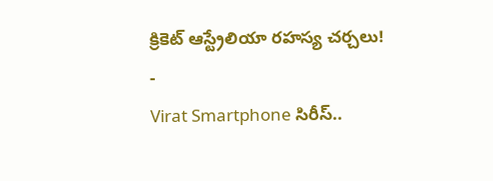క్రికెట్ ఆస్ట్రేలియా రహస్య చర్చలు!
-
Virat Smartphone సిరీస్..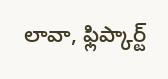లావా, ఫ్లిప్కార్ట్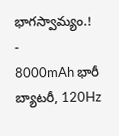భాగస్వామ్యం.!
-
8000mAh భారీ బ్యాటరీ, 120Hz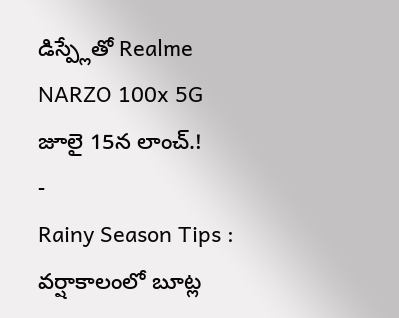డిస్ప్లేతో Realme NARZO 100x 5G జూలై 15న లాంచ్.!
-
Rainy Season Tips : వర్షాకాలంలో బూట్ల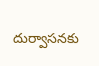దుర్వాసనకు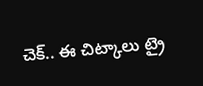చెక్.. ఈ చిట్కాలు ట్రై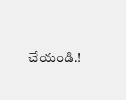చేయండి.!